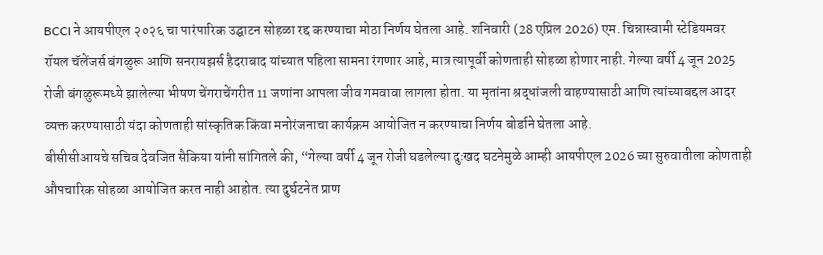BCCI ने आयपीएल २०२६ चा पारंपारिक उद्घाटन सोहळा रद्द करण्याचा मोठा निर्णय घेतला आहे. शनिवारी (28 एप्रिल 2026) एम. चिन्नास्वामी स्टेडियमवर रॉयल चॅलेंजर्स बंगळुरू आणि सनरायझर्स हैदराबाद यांच्यात पहिला सामना रंगणार आहे, मात्र त्यापूर्वी कोणताही सोहळा होणार नाही. गेल्या वर्षी 4 जून 2025 रोजी बंगळुरूमध्ये झालेल्या भीषण चेंगराचेंगरीत 11 जणांना आपला जीव गमवावा लागला होता. या मृतांना श्रद्धांजली वाहण्यासाठी आणि त्यांच्याबद्दल आदर व्यक्त करण्यासाठी यंदा कोणताही सांस्कृतिक किंवा मनोरंजनाचा कार्यक्रम आयोजित न करण्याचा निर्णय बोर्डाने घेतला आहे.
बीसीसीआयचे सचिव देवजित सैकिया यांनी सांगितले की, “गेल्या वर्षी 4 जून रोजी घडलेल्या दुःखद घटनेमुळे आम्ही आयपीएल 2026 च्या सुरुवातीला कोणताही औपचारिक सोहळा आयोजित करत नाही आहोत. त्या दुर्घटनेत प्राण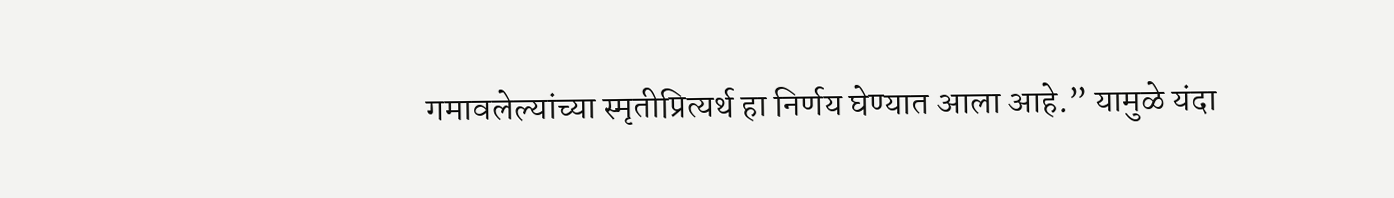गमावलेल्यांच्या स्मृतीप्रित्यर्थ हा निर्णय घेण्यात आला आहे.” यामुळे यंदा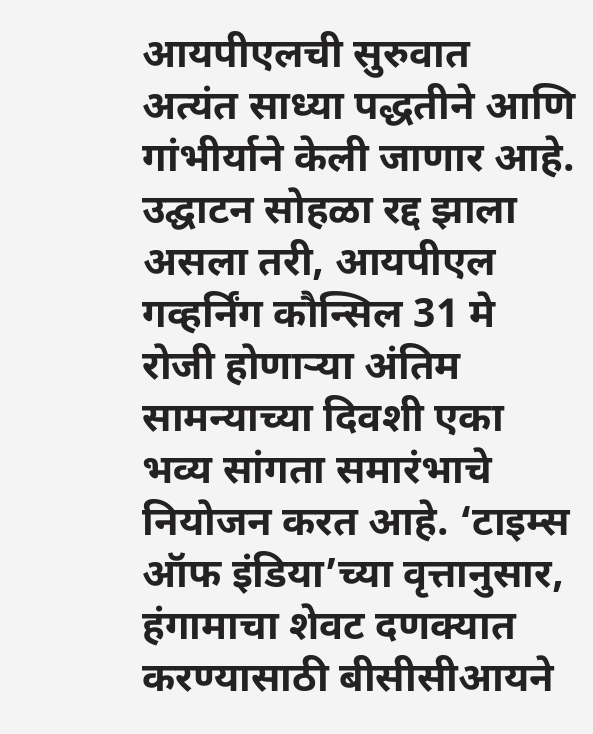आयपीएलची सुरुवात अत्यंत साध्या पद्धतीने आणि गांभीर्याने केली जाणार आहे.
उद्घाटन सोहळा रद्द झाला असला तरी, आयपीएल गव्हर्निंग कौन्सिल 31 मे रोजी होणाऱ्या अंतिम सामन्याच्या दिवशी एका भव्य सांगता समारंभाचे नियोजन करत आहे. ‘टाइम्स ऑफ इंडिया’च्या वृत्तानुसार, हंगामाचा शेवट दणक्यात करण्यासाठी बीसीसीआयने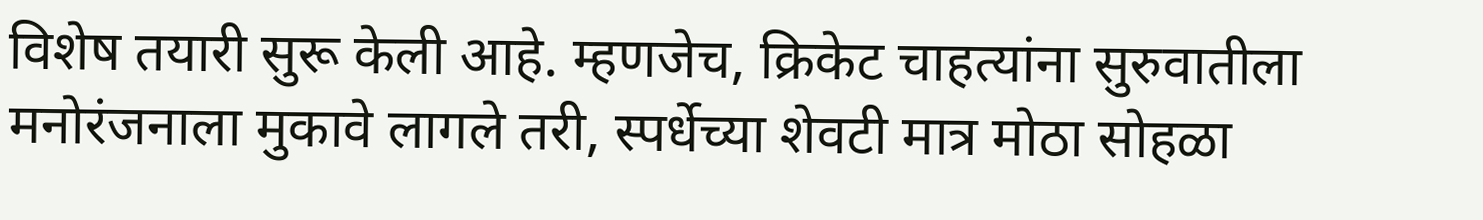विशेष तयारी सुरू केली आहे. म्हणजेच, क्रिकेट चाहत्यांना सुरुवातीला मनोरंजनाला मुकावे लागले तरी, स्पर्धेच्या शेवटी मात्र मोठा सोहळा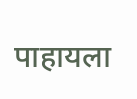पाहायला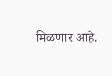मिळणार आहे.